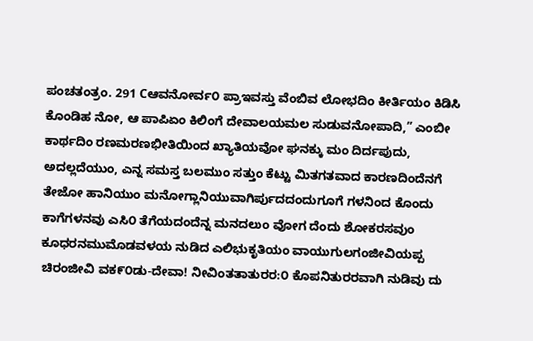ಪಂಚತಂತ್ರಂ. 291 Cಆವನೋರ್ವ೦ ಪ್ರಾಇವಸ್ತು ವೆಂಬಿವ ಲೋಭದಿಂ ಕೀರ್ತಿಯಂ ಕಿಡಿಸಿ ಕೊಂಡಿಹ ನೋ, ಆ ಪಾಪಿಏಂ ಕಿಲಿಂಗೆ ದೇವಾಲಯಮಲ ಸುಡುವನೋಪಾದಿ,” ಎಂಬೀ ಕಾರ್ಥದಿಂ ರಣಮರಣಭೀತಿಯಿಂದ ಖ್ಯಾತಿಯವೋ ಘನಕ್ಕು ಮಂ ದಿರ್ದಪುದು, ಅದಲ್ಲದೆಯುಂ, ಎನ್ನ ಸಮಸ್ತ ಬಲಮುಂ ಸತ್ತುಂ ಕೆಟ್ಟು ಮಿತಗತವಾದ ಕಾರಣದಿಂದೆನಗೆ ತೇಜೋ ಹಾನಿಯುಂ ಮನೋಗ್ಲಾನಿಯುವಾಗಿರ್ಪುದದಂದುಗೂಗೆ ಗಳನಿಂದ ಕೊಂದು ಕಾಗೆಗಳನವು ಎಸಿ೦ ತೆಗೆಯದಂದೆನ್ನ ಮನದಲುಂ ವೋಗ ದೆಂದು ಶೋಕರಸವುಂ ಕೂಧರನಮುಮೊಡವಳಯ ನುಡಿದ ಎಲಿಭುಕೃತಿಯಂ ವಾಯುಗುಲಗಂಜೀವಿಯಪ್ಪ ಚಿರಂಜೀವಿ ವಕ೯೦ಡು-ದೇವಾ! ನೀವಿಂತತಾತುರರ:೦ ಕೊಪನಿತುರರವಾಗಿ ನುಡಿವು ದು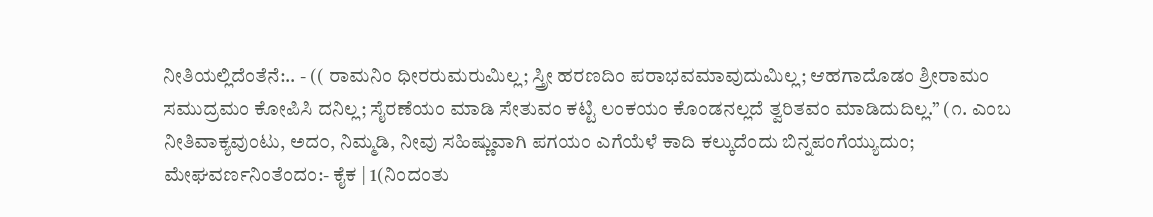ನೀತಿಯಲ್ಲಿದೆಂತೆನೆ:.. - (( ರಾಮನಿಂ ಧೀರರುಮರುಮಿಲ್ಲ; ಸ್ತ್ರೀ ಹರಣದಿಂ ಪರಾಭವಮಾವುದುಮಿಲ್ಲ; ಆಹಗಾದೊಡಂ ಶ್ರೀರಾಮಂ ಸಮುದ್ರಮಂ ಕೋಪಿಸಿ ದನಿಲ್ಲ; ಸೈರಣೆಯಂ ಮಾಡಿ ಸೇತುವಂ ಕಟ್ಟಿ ಲಂಕಯಂ ಕೊಂಡನಲ್ಲದೆ ತ್ವರಿತವಂ ಮಾಡಿದುದಿಲ್ಲ.” (೧. ಎಂಬ ನೀತಿವಾಕ್ಯವುಂಟು, ಅದ೦, ನಿಮ್ಮಡಿ, ನೀವು ಸಹಿಷ್ಣುವಾಗಿ ಪಗಯಂ ಎಗೆಯೆಳೆ ಕಾದಿ ಕಲ್ಕುದೆಂದು ಬಿನ್ನಪಂಗೆಯ್ಯುದುಂ; ಮೇಘವರ್ಣನಿಂತೆಂದಂ:- ಕೈಕ | 1(ನಿಂದಂತು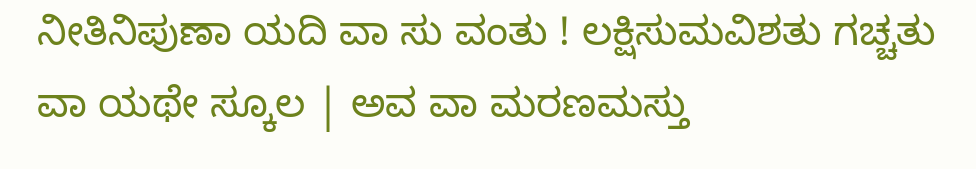ನೀತಿನಿಪುಣಾ ಯದಿ ವಾ ಸು ವಂತು ! ಲಕ್ಷಿಸುಮವಿಶತು ಗಚ್ಚತು ವಾ ಯಥೇ ಸ್ಕೂಲ | ಅವ ವಾ ಮರಣಮಸ್ತು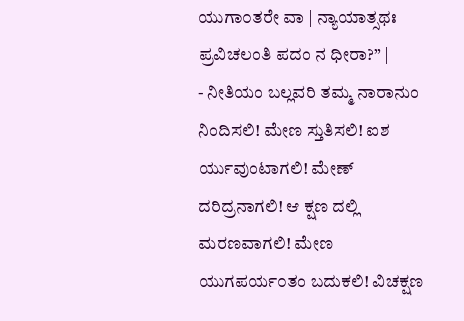ಯುಗಾ೦ತರೇ ವಾ | ನ್ಯಾಯಾತ್ಸಥಃ ಪ್ರವಿಚಲಂತಿ ಪದಂ ನ ಧೀರಾ?” |
- ನೀತಿಯಂ ಬಲ್ಲವರಿ ತಮ್ಮ ನಾರಾನುಂ ನಿಂದಿಸಲಿ! ಮೇಣ ಸ್ತುತಿಸಲಿ! ಐಶ ರ್ಯುವುಂಟಾಗಲಿ! ಮೇಣ್ ದರಿದ್ರನಾಗಲಿ! ಆ ಕ್ಷಣ ದಲ್ಲಿ ಮರಣವಾಗಲಿ! ಮೇಣ ಯುಗಪರ್ಯ೦ತಂ ಬದುಕಲಿ! ವಿಚಕ್ಷಣ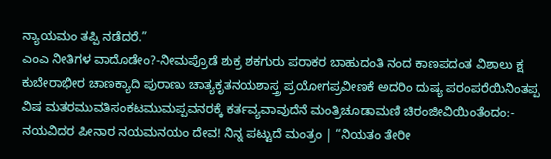ನ್ಯಾಯಮಂ ತಪ್ಪಿ ನಡೆದರೆ.”
ಎಂಎ ನೀತಿಗಳ ವಾದೊಡೇಂ?-ನೀಮಪ್ರೊಡೆ ಶುಕ್ರ ಶಕಗುರು ಪರಾಕರ ಬಾಹುದಂತಿ ನಂದ ಕಾಣಪದಂತ ವಿಶಾಲು ಕ್ಷ ಕುಬೇರಾಭೀರ ಚಾಣಕ್ಯಾದಿ ಪುರಾಣು ಚಾತ್ಯಕೃತನಯಶಾಸ್ತ್ರ ಪ್ರಯೋಗಪ್ರವೀಣಕೆ ಅದರಿಂ ದುಷ್ಯ ಪರಂಪರೆಯಿನಿಂತಪ್ಪ ವಿಷ ಮತರಮುವತಿಸಂಕಟಮುಮಪ್ಪವನರಕ್ಕೆ ಕರ್ತವ್ಯವಾವುದೆನೆ ಮಂತ್ರಿಚೂಡಾಮಣಿ ಚಿರಂಜೀವಿಯಿಂತೆಂದಂ:- ನಯವಿದರ ಪೀನಾರ ನಯಮನಯಂ ದೇವ! ನಿನ್ನ ಪಟ್ಟುದೆ ಮಂತ್ರಂ | “ನಿಯತಂ ತೇರೀ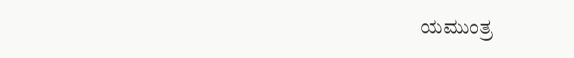ಯಮುಂತ್ರ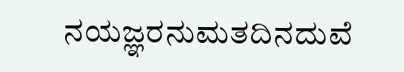ನಯಜ್ಞರನುಮತದಿನದುವೆ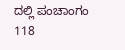ದಲ್ಲಿ ಪಂಚಾಂಗಂ 118